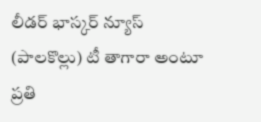లీడర్ భాస్కర్ న్యూస్ (పాలకొల్లు) టీ తాగారా అంటూ ప్రతి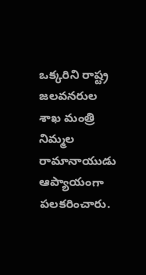ఒక్కరిని రాష్ట్ర జలవనరుల శాఖ మంత్రి నిమ్మల రామానాయుడు ఆప్యాయంగా పలకరించారు.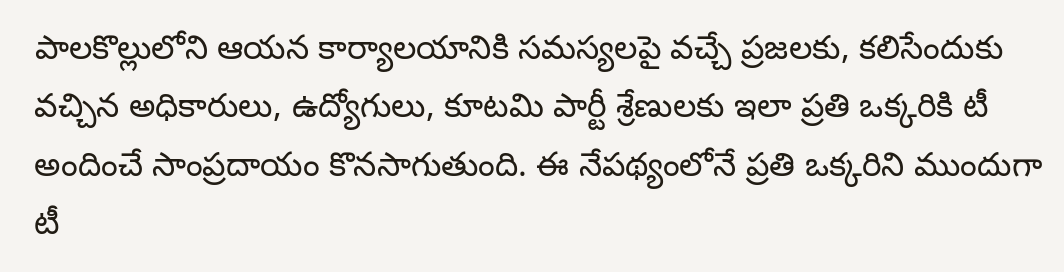పాలకొల్లులోని ఆయన కార్యాలయానికి సమస్యలపై వచ్చే ప్రజలకు, కలిసేందుకు వచ్చిన అధికారులు, ఉద్యోగులు, కూటమి పార్టీ శ్రేణులకు ఇలా ప్రతి ఒక్కరికి టీ అందించే సాంప్రదాయం కొనసాగుతుంది. ఈ నేపథ్యంలోనే ప్రతి ఒక్కరిని ముందుగా టీ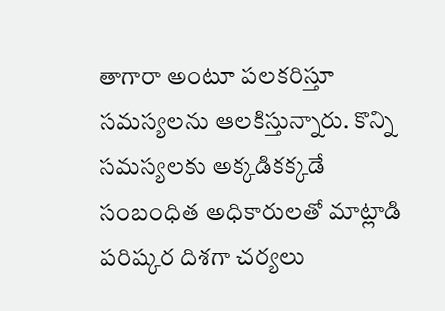తాగారా అంటూ పలకరిస్తూ సమస్యలను ఆలకిస్తున్నారు. కొన్ని సమస్యలకు అక్కడికక్కడే సంబంధిత అధికారులతో మాట్లాడి పరిష్కర దిశగా చర్యలు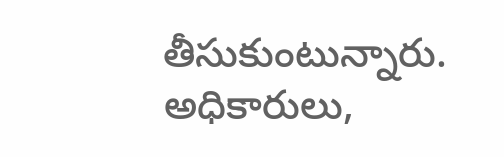తీసుకుంటున్నారు. అధికారులు,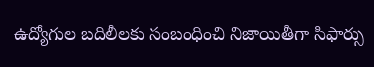ఉద్యోగుల బదిలీలకు సంబంధించి నిజాయితీగా సిఫార్సు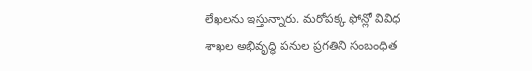లేఖలను ఇస్తున్నారు. మరోపక్క ఫోన్లో వివిధ శాఖల అభివృద్ధి పనుల ప్రగతిని సంబంధిత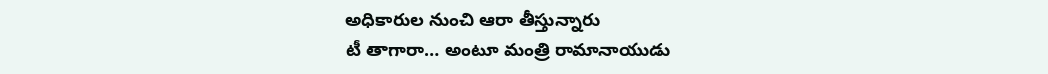అధికారుల నుంచి ఆరా తీస్తున్నారు
టీ తాగారా… అంటూ మంత్రి రామానాయుడు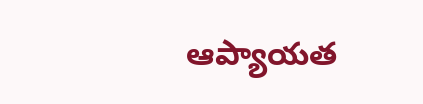ఆప్యాయత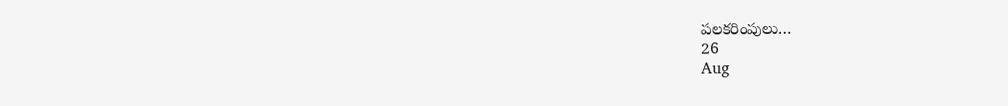పలకరింపులు…
26
Aug